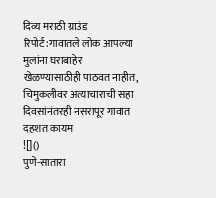दिव्य मराठी ग्राउंड रिपोर्ट:गावातले लोक आपल्या मुलांना घराबाहेर खेळण्यासाठीही पाठवत नाहीत, चिमुकलीवर अत्याचाराची सहा दिवसांनंतरही नसरापूर गावात दहशत कायम
![]()
पुणे-सातारा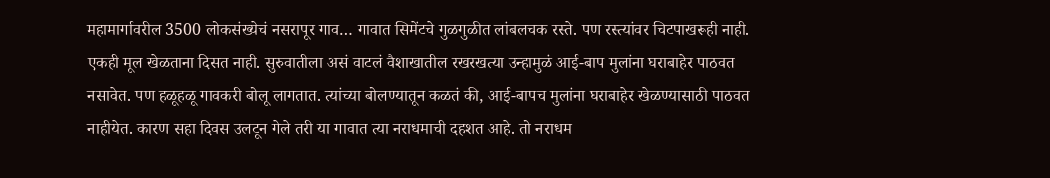महामार्गावरील 3500 लोकसंख्येचं नसरापूर गाव… गावात सिमेंटचे गुळगुळीत लांबलचक रस्ते. पण रस्त्यांवर चिटपाखरूही नाही. एकही मूल खेळताना दिसत नाही. सुरुवातीला असं वाटलं वैशाखातील रखरखत्या उन्हामुळं आई-बाप मुलांना घराबाहेर पाठवत नसावेत. पण हळूहळू गावकरी बोलू लागतात. त्यांच्या बोलण्यातून कळतं की, आई-बापच मुलांना घराबाहेर खेळण्यासाठी पाठवत नाहीयेत. कारण सहा दिवस उलटून गेले तरी या गावात त्या नराधमाची दहशत आहे. तो नराधम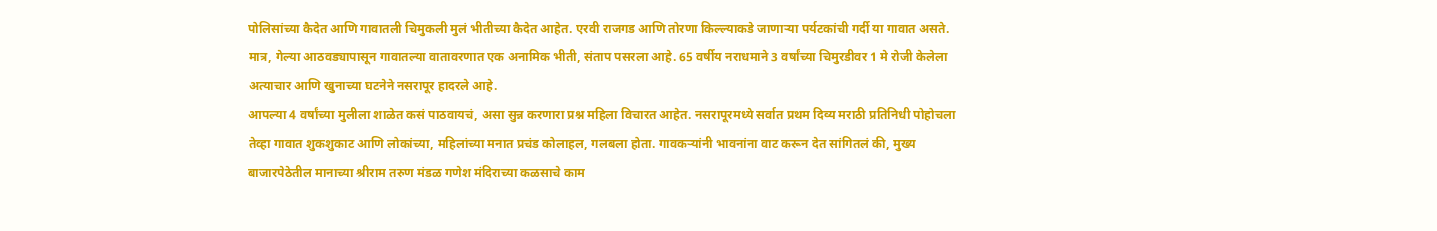पोलिसांच्या कैदेत आणि गावातली चिमुकली मुलं भीतीच्या कैदेत आहेत. एरवी राजगड आणि तोरणा किल्ल्याकडे जाणाऱ्या पर्यटकांची गर्दी या गावात असते. मात्र, गेल्या आठवड्यापासून गावातल्या वातावरणात एक अनामिक भीती, संताप पसरला आहे. 65 वर्षीय नराधमाने 3 वर्षांच्या चिमुरडीवर 1 मे रोजी केलेला अत्याचार आणि खुनाच्या घटनेने नसरापूर हादरले आहे.
आपल्या 4 वर्षांच्या मुलीला शाळेत कसं पाठवायचं, असा सुन्न करणारा प्रश्न महिला विचारत आहेत. नसरापूरमध्ये सर्वात प्रथम दिव्य मराठी प्रतिनिधी पोहोचला तेव्हा गावात शुकशुकाट आणि लोकांच्या, महिलांच्या मनात प्रचंड कोलाहल, गलबला होता. गावकऱ्यांनी भावनांना वाट करून देत सांगितलं की, मुख्य बाजारपेठेतील मानाच्या श्रीराम तरुण मंडळ गणेश मंदिराच्या कळसाचे काम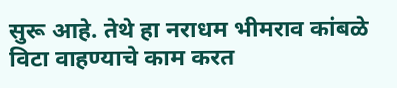सुरू आहे. तेथे हा नराधम भीमराव कांबळे विटा वाहण्याचे काम करत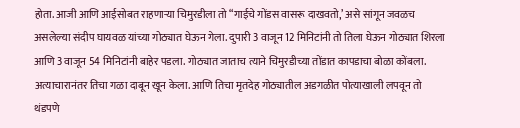होता. आजी आणि आईसोबत राहणाऱ्या चिमुरडीला तो “गाईचे गोंडस वासरू दाखवतो,’ असे सांगून जवळच असलेल्या संदीप घायवळ यांच्या गोठ्यात घेऊन गेला. दुपारी 3 वाजून 12 मिनिटांनी तो तिला घेऊन गोठ्यात शिरला आणि 3 वाजून 54 मिनिटांनी बाहेर पडला. गोठ्यात जाताच त्याने चिमुरडीच्या तोंडात कापडाचा बोळा कोंबला. अत्याचारानंतर तिचा गळा दाबून खून केला. आणि तिचा मृतदेह गोठ्यातील अडगळीत पोत्याखाली लपवून तो थंडपणे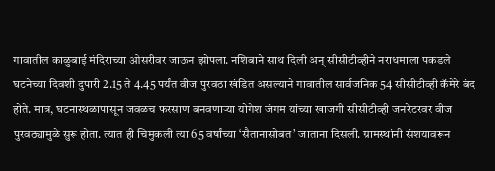गावातील काळुबाई मंदिराच्या ओसरीवर जाऊन झोपला. नशिबाने साथ दिली अन् सीसीटीव्हीने नराधमाला पकडले घटनेच्या दिवशी दुपारी 2.15 ते 4.45 पर्यंत वीज पुरवठा खंडित असल्याने गावातील सार्वजनिक 54 सीसीटीव्ही कॅमेरे बंद होते. मात्र, घटनास्थळापासून जवळच फरसाण बनवणाऱ्या योगेश जंगम यांच्या खाजगी सीसीटीव्ही जनरेटरवर वीज पुरवठ्यामुळे सुरू होता. त्यात ही चिमुकली त्या 65 वर्षांच्या ‘सैतानासोबत’ जाताना दिसली. ग्रामस्थांनी संशयावरून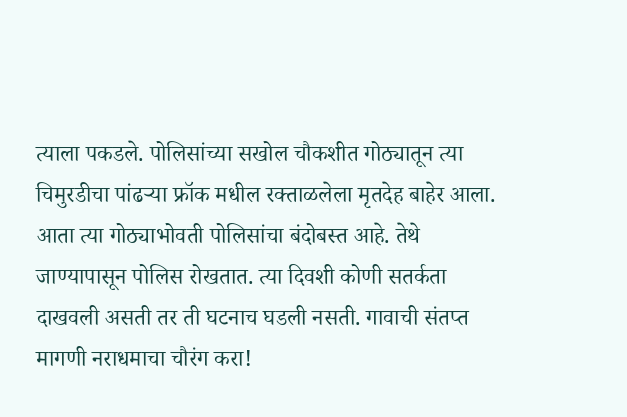त्याला पकडले. पोलिसांच्या सखोल चौकशीत गोठ्यातून त्या चिमुरडीचा पांढऱ्या फ्रॉक मधील रक्ताळलेला मृतदेह बाहेर आला. आता त्या गोठ्याभोवती पोलिसांचा बंदोबस्त आहे. तेथे जाण्यापासून पोलिस रोखतात. त्या दिवशी कोणी सतर्कता दाखवली असती तर ती घटनाच घडली नसती. गावाची संतप्त मागणी नराधमाचा चौरंग करा!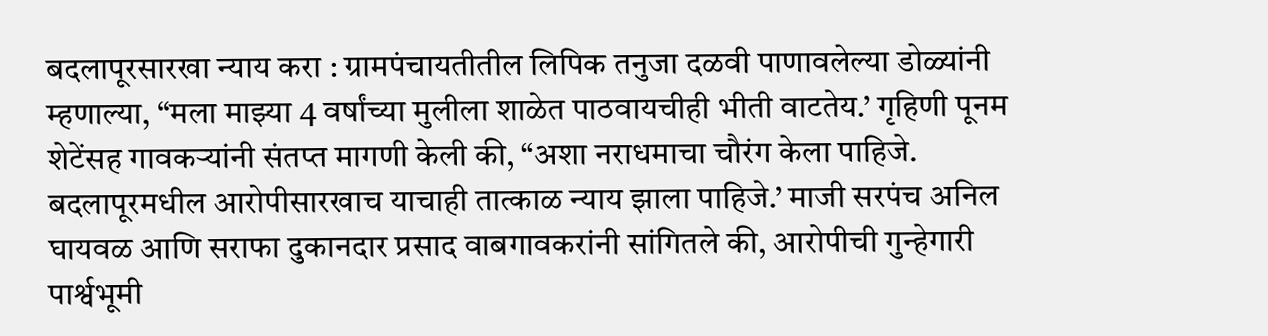बदलापूरसारखा न्याय करा : ग्रामपंचायतीतील लिपिक तनुजा दळवी पाणावलेल्या डोळ्यांनी म्हणाल्या, “मला माझ्या 4 वर्षांच्या मुलीला शाळेत पाठवायचीही भीती वाटतेय.’ गृहिणी पूनम शेटेंसह गावकऱ्यांनी संतप्त मागणी केली की, “अशा नराधमाचा चौरंग केला पाहिजे. बदलापूरमधील आरोपीसारखाच याचाही तात्काळ न्याय झाला पाहिजे.’ माजी सरपंच अनिल घायवळ आणि सराफा दुकानदार प्रसाद वाबगावकरांनी सांगितले की, आरोपीची गुन्हेगारी पार्श्वभूमी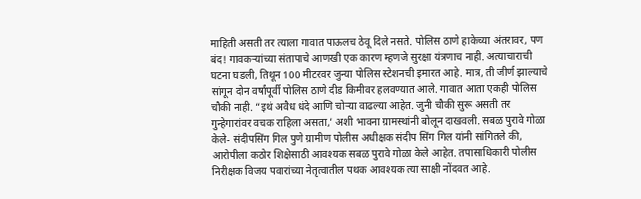माहिती असती तर त्याला गावात पाऊलच ठेवू दिले नसते. पोलिस ठाणे हाकेच्या अंतरावर, पण बंद! गावकऱ्यांच्या संतापाचे आणखी एक कारण म्हणजे सुरक्षा यंत्रणाच नाही. अत्याचाराची घटना घडली, तिथून 100 मीटरवर जुन्या पोलिस स्टेशनची इमारत आहे. मात्र, ती जीर्ण झाल्याचे सांगून दोन वर्षांपूर्वी पोलिस ठाणे दीड किमीवर हलवण्यात आले. गावात आता एकही पोलिस चौकी नाही. “इथं अवैध धंदे आणि चोऱ्या वाढल्या आहेत. जुनी चौकी सुरू असती तर गुन्हेगारांवर वचक राहिला असता,’ अशी भावना ग्रामस्थांनी बोलून दाखवली. सबळ पुरावे गोळा केले- संदीपसिंग गिल पुणे ग्रामीण पोलीस अधीक्षक संदीप सिंग गिल यांनी सांगितले की, आरोपीला कठोर शिक्षेसाठी आवश्यक सबळ पुरावे गोळा केले आहेत. तपासाधिकारी पोलीस निरीक्षक विजय पवारांच्या नेतृत्वातील पथक आवश्यक त्या साक्षी नोंदवत आहे.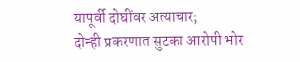यापूर्वी दोघींवर अत्याचार;
दोन्ही प्रकरणात सुटका आरोपी भोर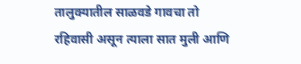तालुक्यातील साळवडे गावचा तो रहिवासी असून त्याला सात मुली आणि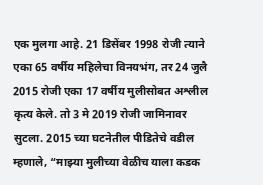एक मुलगा आहे. 21 डिसेंबर 1998 रोजी त्याने एका 65 वर्षीय महिलेचा विनयभंग, तर 24 जुलै 2015 रोजी एका 17 वर्षीय मुलीसोबत अश्लील कृत्य केले. तो 3 मे 2019 रोजी जामिनावर सुटला. 2015 च्या घटनेतील पीडितेचे वडील म्हणाले, “माझ्या मुलीच्या वेळीच याला कडक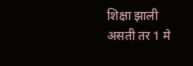शिक्षा झाली असती तर 1 मे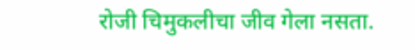रोजी चिमुकलीचा जीव गेला नसता.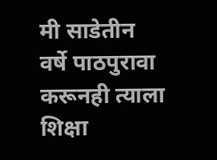मी साडेतीन वर्षे पाठपुरावा करूनही त्याला शिक्षा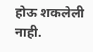होऊ शकलेली नाही.